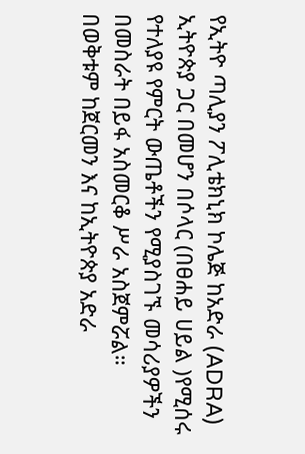የኢትዮ ጣሊያን ፖሊቴክኒክ ኮሌጅ ከአድራ (ADRA) ኢትዮጵያ ጋር በመሆን በሶላር (በፀሐይ ሀይል )የሚሰሩ የተለያዩ የምርት ውጤቶችን የሚያስገኙ መሳሪያዎችን በመስራት በይፋ አስመርቆ ሥራ አስጀምሯል።
በወቅቱም ከጀርመን እና ከኢትዮጵያ አድራ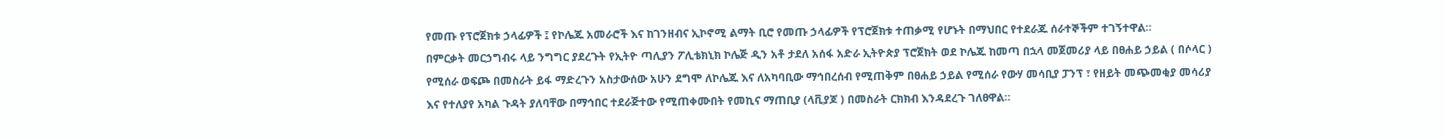የመጡ የፕሮጀክቱ ኃላፊዎች ፤ የኮሌጁ አመራሮች እና ከገንዘብና ኢኮኖሚ ልማት ቢሮ የመጡ ኃላፊዎች የፕሮጀክቱ ተጠቃሚ የሆኑት በማህበር የተደራጁ ሰራተኞችም ተገኝተዋል።
በምርቃት መርኃግብሩ ላይ ንግግር ያደረጉት የኢትዮ ጣሊያን ፖሊቴክኒክ ኮሌጅ ዲን አቶ ታደለ አሰፋ አድራ ኢትዮጵያ ፕሮጀክት ወደ ኮሌጁ ከመጣ በኋላ መጀመሪያ ላይ በፀሐይ ኃይል ( በሶላር ) የሚሰራ ወፍጮ በመስራት ይፋ ማድረጉን አስታውሰው አሁን ደግሞ ለኮሌጁ እና ለአካባቢው ማኅበረሰብ የሚጠቅም በፀሐይ ኃይል የሚሰራ የውሃ መሳቢያ ፓንፕ ፣ የዘይት መጭመቂያ መሳሪያ እና የተለያየ አካል ጉዳት ያለባቸው በማኅበር ተደራጅተው የሚጠቀሙበት የመኪና ማጠቢያ (ላቪያጆ ) በመስራት ርክክብ እንዳደረጉ ገለፀዋል።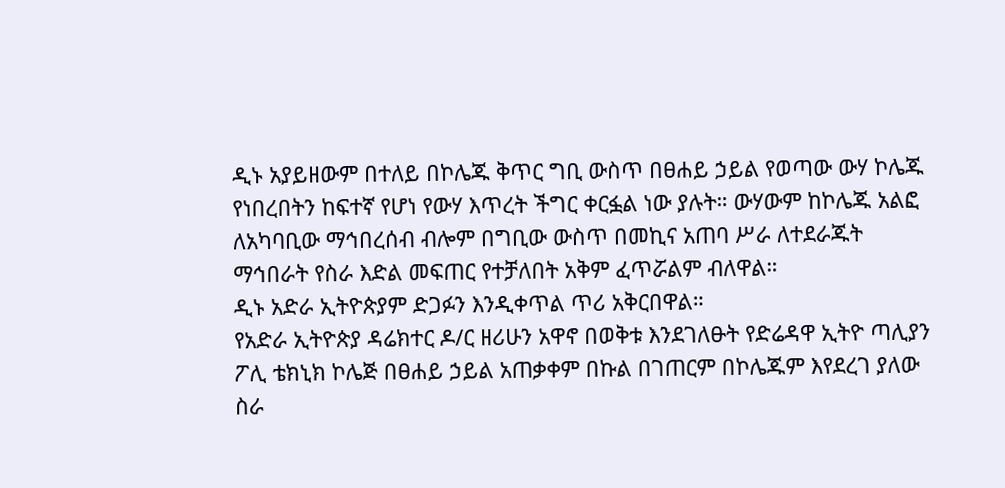ዲኑ አያይዘውም በተለይ በኮሌጁ ቅጥር ግቢ ውስጥ በፀሐይ ኃይል የወጣው ውሃ ኮሌጁ የነበረበትን ከፍተኛ የሆነ የውሃ እጥረት ችግር ቀርፏል ነው ያሉት። ውሃውም ከኮሌጁ አልፎ ለአካባቢው ማኅበረሰብ ብሎም በግቢው ውስጥ በመኪና አጠባ ሥራ ለተደራጁት ማኅበራት የስራ እድል መፍጠር የተቻለበት አቅም ፈጥሯልም ብለዋል።
ዲኑ አድራ ኢትዮጵያም ድጋፉን እንዲቀጥል ጥሪ አቅርበዋል።
የአድራ ኢትዮጵያ ዳሬክተር ዶ/ር ዘሪሁን አዋኖ በወቅቱ እንደገለፁት የድሬዳዋ ኢትዮ ጣሊያን ፖሊ ቴክኒክ ኮሌጅ በፀሐይ ኃይል አጠቃቀም በኩል በገጠርም በኮሌጁም እየደረገ ያለው ስራ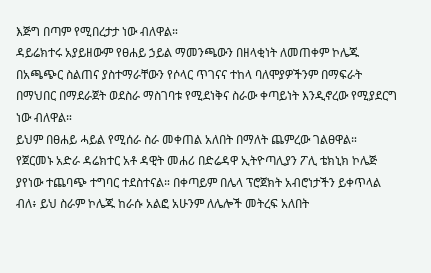እጅግ በጣም የሚበረታታ ነው ብለዋል።
ዳይሬክተሩ አያይዘውም የፀሐይ ኃይል ማመንጫውን በዘላቂነት ለመጠቀም ኮሌጁ በአጫጭር ስልጠና ያስተማራቸውን የሶላር ጥገናና ተከላ ባለሞያዎችንም በማፍራት በማህበር በማደራጀት ወደስራ ማስገባቱ የሚደነቅና ስራው ቀጣይነት እንዲኖረው የሚያደርግ ነው ብለዋል።
ይህም በፀሐይ ሓይል የሚሰራ ስራ መቀጠል አለበት በማለት ጨምረው ገልፀዋል።
የጀርመኑ አድራ ዳሬክተር አቶ ዳዊት መሐሪ በድሬዳዋ ኢትዮጣሊያን ፖሊ ቴክኒክ ኮሌጅ ያየነው ተጨባጭ ተግባር ተደስተናል። በቀጣይም በሌላ ፕሮጀክት አብሮነታችን ይቀጥላል ብለ፥ ይህ ስራም ኮሌጁ ከራሱ አልፎ አሁንም ለሌሎች መትረፍ አለበት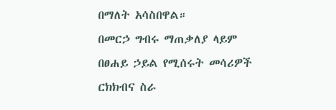በማለት አሳስበዋል።
በመርኃ ግብሩ ማጠቃለያ ላይም በፀሐይ ኃይል የሚሰሩት መሳሪዎች ርክክብና ስራ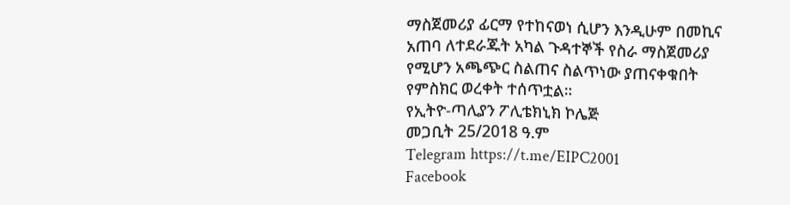ማስጀመሪያ ፊርማ የተከናወነ ሲሆን እንዲሁም በመኪና አጠባ ለተደራጁት አካል ጉዳተኞች የስራ ማስጀመሪያ የሚሆን አጫጭር ስልጠና ስልጥነው ያጠናቀቁበት የምስክር ወረቀት ተሰጥቷል።
የኢትዮ-ጣሊያን ፖሊቴክኒክ ኮሌጅ
መጋቢት 25/2018 ዓ.ም
Telegram https://t.me/EIPC2001
Facebook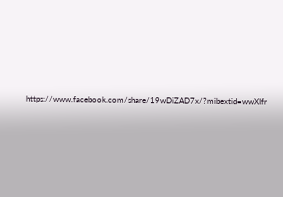https://www.facebook.com/share/19wDiZAD7x/?mibextid=wwXIfr